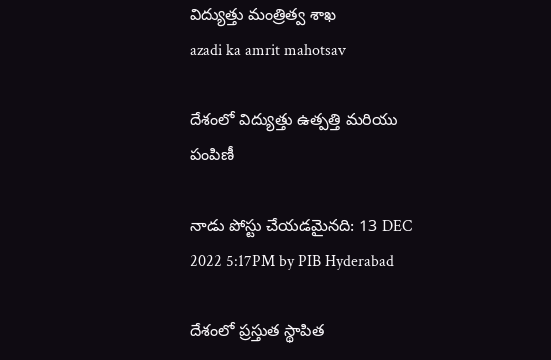విద్యుత్తు మంత్రిత్వ శాఖ
azadi ka amrit mahotsav

దేశంలో విద్యుత్తు ఉత్పత్తి మరియు పంపిణీ

నాడు పోస్టు చేయడమైనది: 13 DEC 2022 5:17PM by PIB Hyderabad

దేశంలో ప్రస్తుత స్థాపిత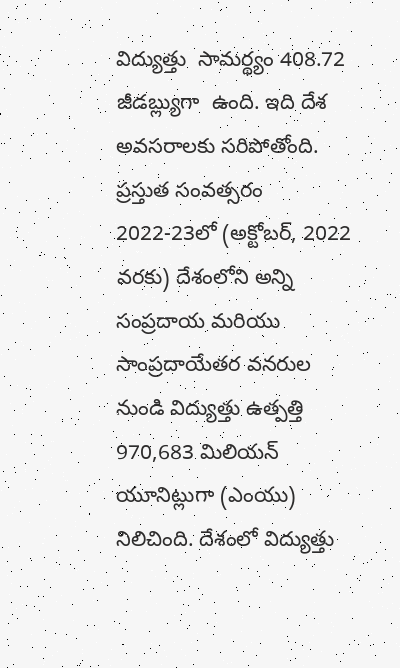విద్యుత్తు  సామర్థ్యం 408.72 జీడబ్ల్యుగా  ఉంది. ఇది దేశ అవసరాలకు సరిపోతోంది. ప్రస్తుత సంవత్సరం 2022-23లో (అక్టోబర్, 2022 వరకు) దేశంలోని అన్ని సంప్రదాయ మరియు సాంప్రదాయేతర వనరుల నుండి విద్యుత్తు ఉత్పత్తి 970,683 మిలియన్ యూనిట్లుగా (ఎంయు) నిలిచింది. దేశంలో విద్యుత్తు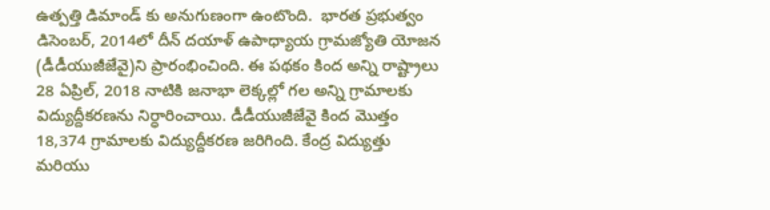ఉత్పత్తి డిమాండ్ కు అనుగుణంగా ఉంటొంది.  భారత ప్రభుత్వం డిసెంబర్, 2014లో దీన్ దయాళ్ ఉపాధ్యాయ గ్రామజ్యోతి యోజన (డీడీయుజీజేవై)ని ప్రారంభించింది. ఈ పథకం కింద అన్ని రాష్ట్రాలు 28 ఏప్రిల్, 2018 నాటికి జనాభా లెక్కల్లో గల అన్ని గ్రామాలకు విద్యుద్దీకరణను నిర్ధారించాయి. డీడీయుజీజేవై కింద మొత్తం 18,374 గ్రామాలకు విద్యుద్దీకరణ జరిగింది. కేంద్ర విద్యుత్తు మరియు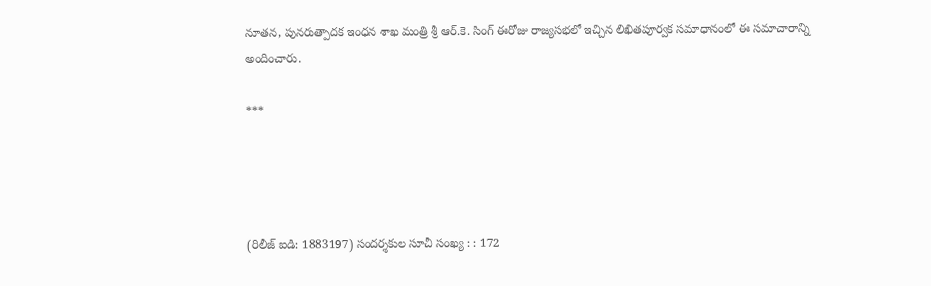నూతన, పునరుత్పాదక ఇంధన శాఖ మంత్రి శ్రీ ఆర్.కె. సింగ్ ఈరోజు రాజ్యసభలో ఇచ్చిన లిఖితపూర్వక సమాధానంలో ఈ సమాచారాన్ని అందించారు.

***




(రిలీజ్ ఐడి: 1883197) సందర్శకుల సూచీ సంఖ్య : : 172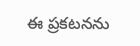ఈ ప్రకటనను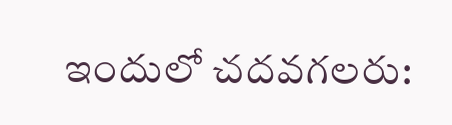ఇందులో చదవగలరు: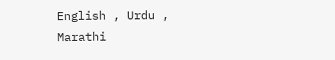English , Urdu , Marathi